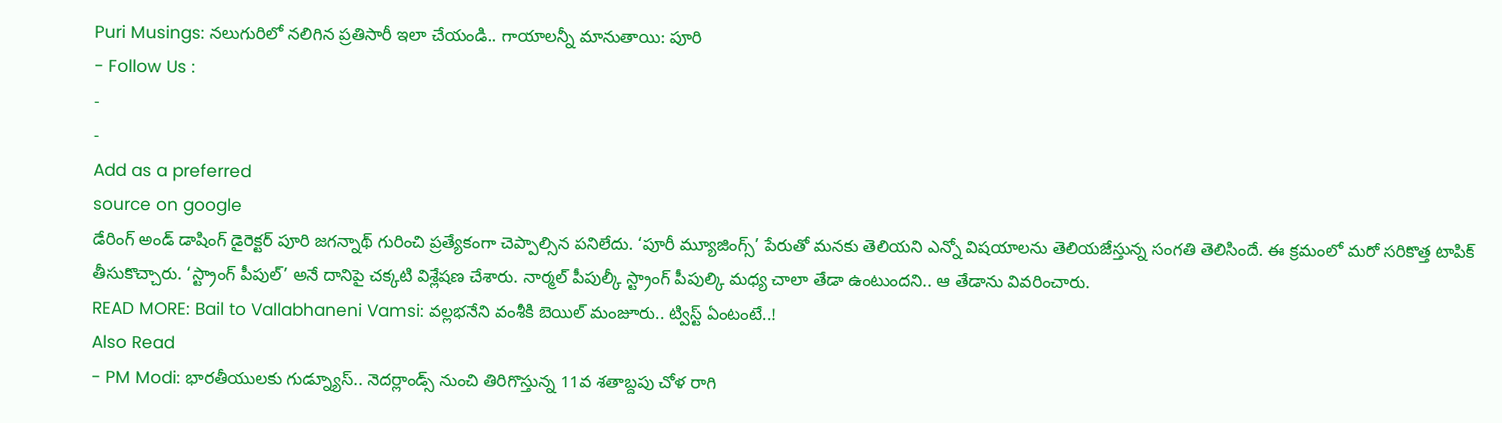Puri Musings: నలుగురిలో నలిగిన ప్రతిసారీ ఇలా చేయండి.. గాయాలన్నీ మానుతాయి: పూరి
- Follow Us :
-
-
Add as a preferred
source on google
డేరింగ్ అండ్ డాషింగ్ డైరెక్టర్ పూరి జగన్నాథ్ గురించి ప్రత్యేకంగా చెప్పాల్సిన పనిలేదు. ‘పూరీ మ్యూజింగ్స్’ పేరుతో మనకు తెలియని ఎన్నో విషయాలను తెలియజేస్తున్న సంగతి తెలిసిందే. ఈ క్రమంలో మరో సరికొత్త టాపిక్ తీసుకొచ్చారు. ‘స్ట్రాంగ్ పీపుల్’ అనే దానిపై చక్కటి విశ్లేషణ చేశారు. నార్మల్ పీపుల్కీ స్ట్రాంగ్ పీపుల్కి మధ్య చాలా తేడా ఉంటుందని.. ఆ తేడాను వివరించారు.
READ MORE: Bail to Vallabhaneni Vamsi: వల్లభనేని వంశీకి బెయిల్ మంజూరు.. ట్విస్ట్ ఏంటంటే..!
Also Read
- PM Modi: భారతీయులకు గుడ్న్యూస్.. నెదర్లాండ్స్ నుంచి తిరిగొస్తున్న 11వ శతాబ్దపు చోళ రాగి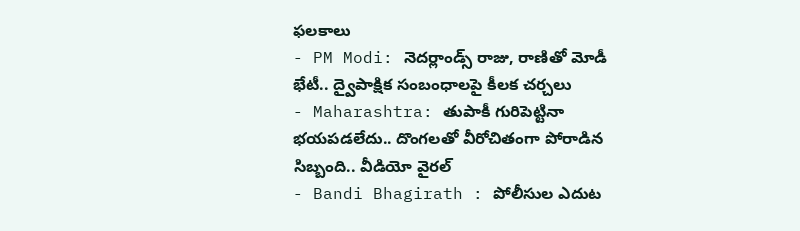ఫలకాలు
- PM Modi: నెదర్లాండ్స్ రాజు, రాణితో మోడీ భేటీ.. ద్వైపాక్షిక సంబంధాలపై కీలక చర్చలు
- Maharashtra: తుపాకీ గురిపెట్టినా భయపడలేదు.. దొంగలతో వీరోచితంగా పోరాడిన సిబ్బంది.. వీడియో వైరల్
- Bandi Bhagirath : పోలీసుల ఎదుట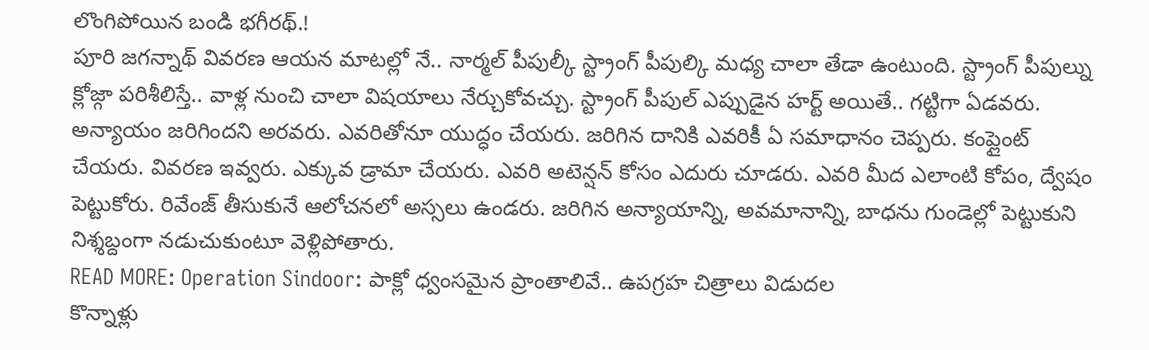లొంగిపోయిన బండి భగీరథ్.!
పూరి జగన్నాథ్ వివరణ ఆయన మాటల్లో నే.. నార్మల్ పీపుల్కీ స్ట్రాంగ్ పీపుల్కి మధ్య చాలా తేడా ఉంటుంది. స్ట్రాంగ్ పీపుల్ను క్లోజ్గా పరిశీలిస్తే.. వాళ్ల నుంచి చాలా విషయాలు నేర్చుకోవచ్చు. స్ట్రాంగ్ పీపుల్ ఎప్పుడైన హర్ట్ అయితే.. గట్టిగా ఏడవరు. అన్యాయం జరిగిందని అరవరు. ఎవరితోనూ యుద్ధం చేయరు. జరిగిన దానికి ఎవరికీ ఏ సమాధానం చెప్పరు. కంప్లైంట్ చేయరు. వివరణ ఇవ్వరు. ఎక్కువ డ్రామా చేయరు. ఎవరి అటెన్షన్ కోసం ఎదురు చూడరు. ఎవరి మీద ఎలాంటి కోపం, ద్వేషం పెట్టుకోరు. రివేంజ్ తీసుకునే ఆలోచనలో అస్సలు ఉండరు. జరిగిన అన్యాయాన్ని, అవమానాన్ని, బాధను గుండెల్లో పెట్టుకుని నిశ్శబ్దంగా నడుచుకుంటూ వెళ్లిపోతారు.
READ MORE: Operation Sindoor: పాక్లో ధ్వంసమైన ప్రాంతాలివే.. ఉపగ్రహ చిత్రాలు విడుదల
కొన్నాళ్లు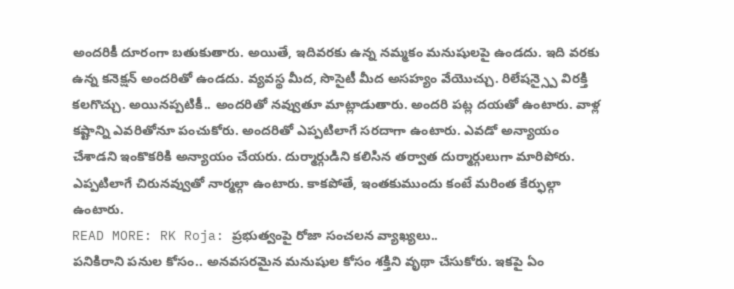అందరికీ దూరంగా బతుకుతారు. అయితే, ఇదివరకు ఉన్న నమ్మకం మనుషులపై ఉండదు. ఇది వరకు ఉన్న కనెక్షన్ అందరితో ఉండదు. వ్యవస్థ మీద, సొసైటీ మీద అసహ్యం వేయొచ్చు. రిలేషన్స్పై విరక్తి కలగొచ్చు. అయినప్పటికీ.. అందరితో నవ్వుతూ మాట్లాడుతారు. అందరి పట్ల దయతో ఉంటారు. వాళ్ల కష్టాన్ని ఎవరితోనూ పంచుకోరు. అందరితో ఎప్పటిలాగే సరదాగా ఉంటారు. ఎవడో అన్యాయం చేశాడని ఇంకొకరికి అన్యాయం చేయరు. దుర్మార్గుడిని కలిసిన తర్వాత దుర్మార్గులుగా మారిపోరు. ఎప్పటిలాగే చిరునవ్వుతో నార్మల్గా ఉంటారు. కాకపోతే, ఇంతకుముందు కంటే మరింత కేర్ఫుల్గా ఉంటారు.
READ MORE: RK Roja: ప్రభుత్వంపై రోజా సంచలన వ్యాఖ్యలు..
పనికిరాని పనుల కోసం.. అనవసరమైన మనుషుల కోసం శక్తిని వృథా చేసుకోరు. ఇకపై ఏం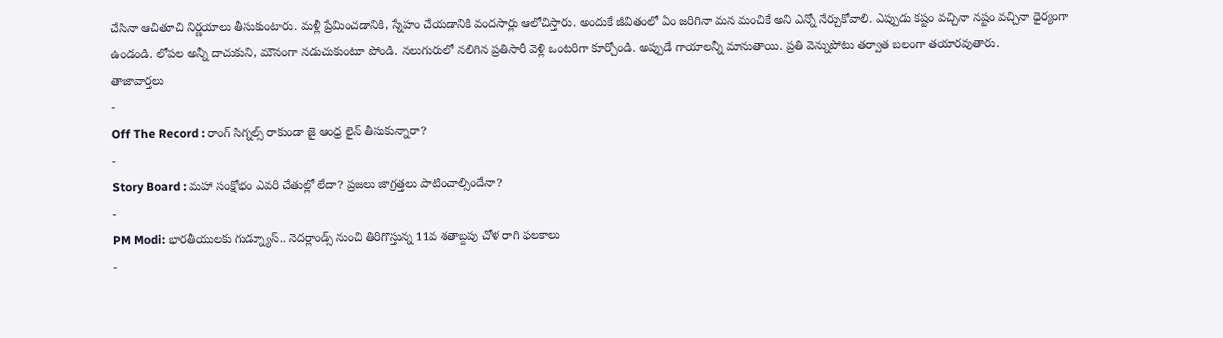చేసినా ఆచితూచి నిర్ణయాలు తీసుకుంటారు. మళ్లీ ప్రేమించడానికి, స్నేహం చేయడానికి వందసార్లు ఆలోచిస్తారు. అందుకే జీవితంలో ఏం జరిగినా మన మంచికే అని ఎన్నో నేర్చుకోవాలి. ఎప్పుడు కష్టం వచ్చినా నష్టం వచ్చినా ధైర్యంగా ఉండండి. లోపల అన్నీ దాచుకుని, మౌనంగా నడుచుకుంటూ పోండి. నలుగురులో నలిగిన ప్రతిసారీ వెళ్లి ఒంటరిగా కూర్చోండి. అప్పుడే గాయాలన్నీ మానుతాయి. ప్రతి వెన్నుపోటు తర్వాత బలంగా తయారవుతారు.
తాజావార్తలు
-
Off The Record : రాంగ్ సిగ్నల్స్ రాకుండా జై ఆంధ్ర లైన్ తీసుకున్నారా?
-
Story Board : మహా సంక్షోభం ఎవరి చేతుల్లో లేదా? ప్రజలు జాగ్రత్తలు పాటించాల్సిందేనా?
-
PM Modi: భారతీయులకు గుడ్న్యూస్.. నెదర్లాండ్స్ నుంచి తిరిగొస్తున్న 11వ శతాబ్దపు చోళ రాగి ఫలకాలు
-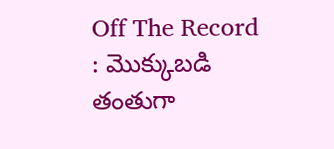Off The Record : మొక్కుబడి తంతుగా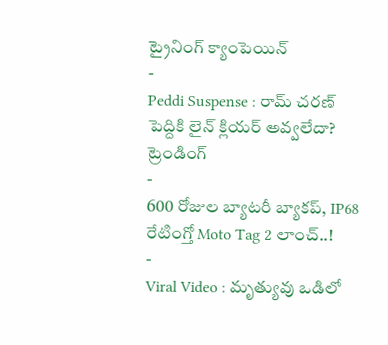ట్రైనింగ్ క్యాంపెయిన్
-
Peddi Suspense : రామ్ చరణ్ పెద్దికి లైన్ క్లియర్ అవ్వలేదా?
ట్రెండింగ్
-
600 రోజుల బ్యాటరీ బ్యాకప్, IP68 రేటింగ్తో Moto Tag 2 లాంచ్..!
-
Viral Video : మృత్యువు ఒడిలో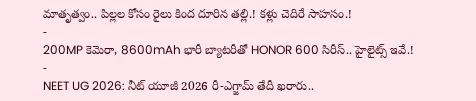మాతృత్వం.. పిల్లల కోసం రైలు కింద దూరిన తల్లి.! కళ్లు చెదిరే సాహసం.!
-
200MP కెమెరా, 8600mAh భారీ బ్యాటరీతో HONOR 600 సిరీస్.. హైలైట్స్ ఇవే.!
-
NEET UG 2026: నీట్ యూజీ 2026 రీ-ఎగ్జామ్ తేదీ ఖరారు..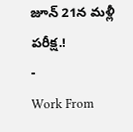జూన్ 21న మళ్లీ పరీక్ష.!
-
Work From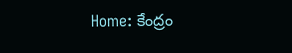Home: కేంద్రం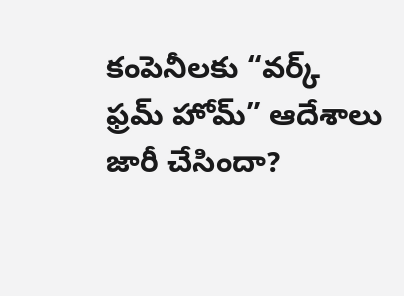కంపెనీలకు “వర్క్ ఫ్రమ్ హోమ్” ఆదేశాలు జారీ చేసిందా?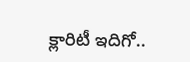క్లారిటీ ఇదిగో..